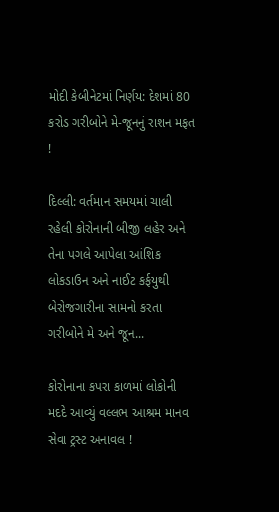મોદી કેબીનેટમાં નિર્ણય: દેશમાં 80 કરોડ ગરીબોને મે-જૂનનું રાશન મફત !

દિલ્લી: વર્તમાન સમયમાં ચાલી રહેલી કોરોનાની બીજી લહેર અને તેના પગલે આપેલા આંશિક લોકડાઉન અને નાઈટ કર્ફયુથી બેરોજગારીના સામનો કરતા ગરીબોને મે અને જૂન...

કોરોનાના કપરા કાળમાં લોકોની મદદે આવ્યું વલ્લભ આશ્રમ માનવ સેવા ટ્રસ્ટ અનાવલ !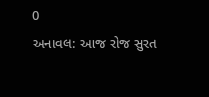0
અનાવલ: આજ રોજ સુરત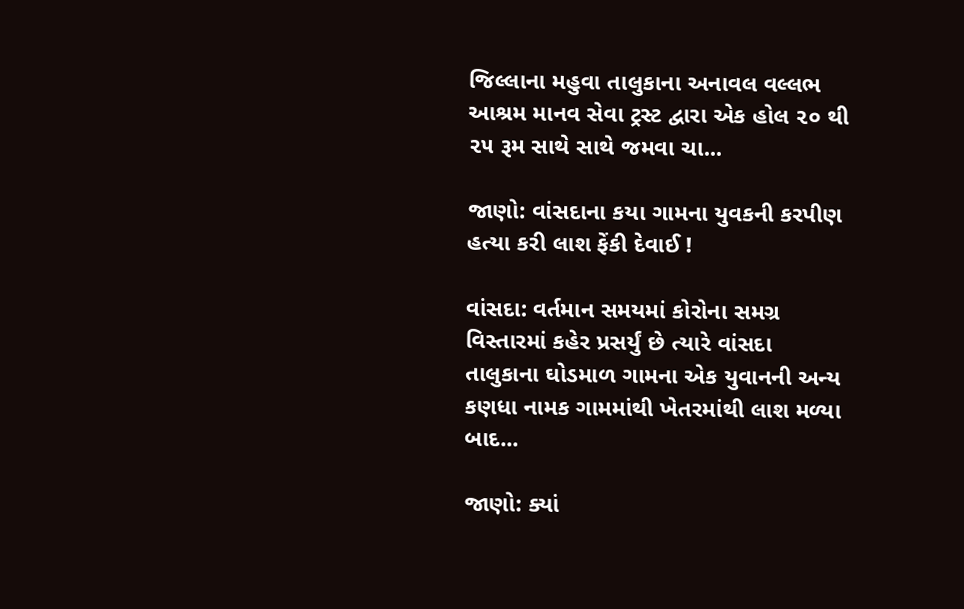જિલ્લાના મહુવા તાલુકાના અનાવલ વલ્લભ આશ્રમ માનવ સેવા ટ્રસ્ટ દ્વારા એક હોલ ૨૦ થી ૨૫ રૂમ સાથે સાથે જમવા ચા...

જાણો: વાંસદાના કયા ગામના યુવકની કરપીણ હત્યા કરી લાશ ફેંકી દેવાઈ !

વાંસદા: વર્તમાન સમયમાં કોરોના સમગ્ર વિસ્તારમાં કહેર પ્રસર્યું છે ત્યારે વાંસદા તાલુકાના ઘોડમાળ ગામના એક યુવાનની અન્ય કણધા નામક ગામમાંથી ખેતરમાંથી લાશ મળ્યા બાદ...

જાણો: ક્યાં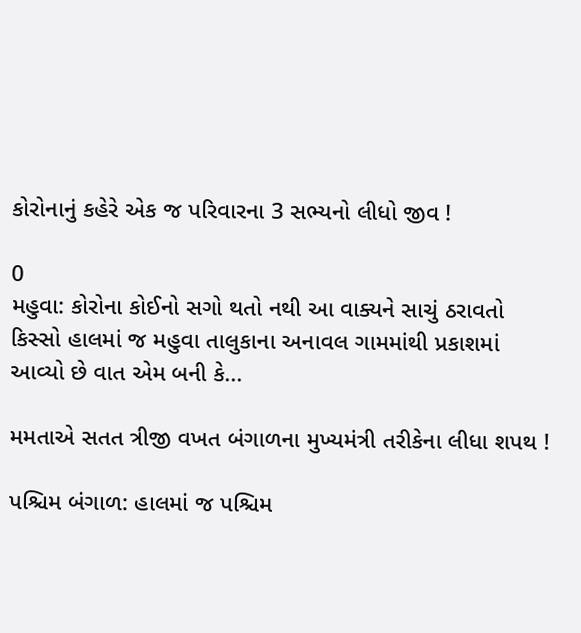કોરોનાનું કહેરે એક જ પરિવારના 3 સભ્યનો લીધો જીવ !

0
મહુવા: કોરોના કોઈનો સગો થતો નથી આ વાક્યને સાચું ઠરાવતો કિસ્સો હાલમાં જ મહુવા તાલુકાના અનાવલ ગામમાંથી પ્રકાશમાં આવ્યો છે વાત એમ બની કે...

મમતાએ સતત ત્રીજી વખત બંગાળના મુખ્યમંત્રી તરીકેના લીધા શપથ !

પશ્ચિમ બંગાળ: હાલમાં જ પશ્ચિમ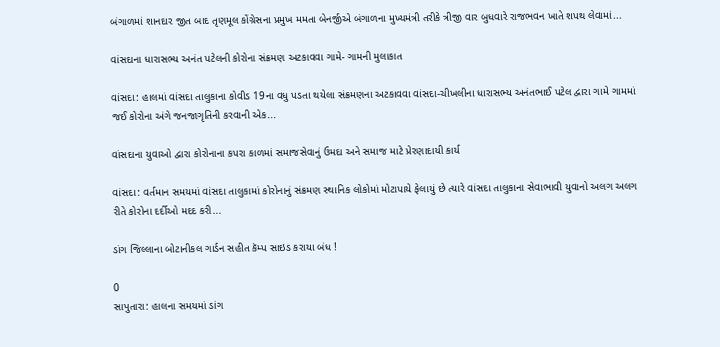બંગાળમાં શાનદાર જીત બાદ તૃણમૂલ કોંગ્રેસના પ્રમુખ મમતા બેનર્જીએ બંગાળના મુખ્યમંત્રી તરીકે ત્રીજી વાર બુધવારે રાજભવન ખાતે શપથ લેવામાં...

વાંસદાના ધારાસભ્ય અનંત પટેલની કોરોના સંક્રમણ અટકાવવા ગામે- ગામની મુલાકાત

વાંસદા: હાલમાં વાંસદા તાલુકાના કોવીડ 19ના વધુ પડતા થયેલા સંક્રમણના અટકાવવા વાંસદા-ચીખલીના ધારાસભ્ય અનંતભાઈ પટેલ દ્વારા ગામે ગામમાં જઈ કોરોના અંગે જનજાગૃતિની કરવાની એક...

વાંસદાના યુવાઓ દ્વારા કોરોનાના કપરા કાળમાં સમાજસેવાનું ઉમદા અને સમાજ માટે પ્રેરણાદાયી કાર્ય

વાંસદા: વર્તમાન સમયમાં વાંસદા તાલુકામાં કોરોનાનું સંક્રમણ સ્થાનિક લોકોમાં મોટાપાયે ફેલાયું છે ત્યારે વાંસદા તાલુકાના સેવાભાવી યુવાનો અલગ અલગ રીતે કોરોના દર્દીઓ મદદ કરી...

ડાંગ જિલ્લાના બોટાનીકલ ગાર્ડન સહીત કૅમ્પ સાઇડ કરાયા બંધ !

0
સાપુતારા: હાલના સમયમાં ડાંગ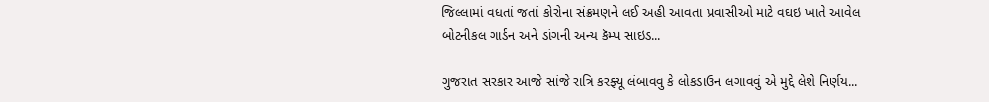જિલ્લામાં વધતાં જતાં કોરોના સંક્રમણને લઈ અહી આવતા પ્રવાસીઓ માટે વઘઇ ખાતે આવેલ બોટનીકલ ગાર્ડન અને ડાંગની અન્ય કૅમ્પ સાઇડ...

ગુજરાત સરકાર આજે સાંજે રાત્રિ કરફ્યૂ લંબાવવુ કે લોકડાઉન લગાવવું એ મુદ્દે લેશે નિર્ણય...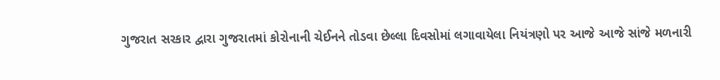ગુજરાત સરકાર દ્વારા ગુજરાતમાં કોરોનાની ચેઈનને તોડવા છેલ્લા દિવસોમાં લગાવાયેલા નિયંત્રણો પર આજે આજે સાંજે મળનારી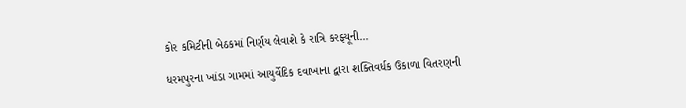કોર કમિટીની બેઠકમાં નિર્ણય લેવાશે કે રાત્રિ કરફ્યૂની...

ધરમપુરના ખાંડા ગામમાં આયુર્વેદિક દવાખાના દ્વારા શક્તિવર્ધક ઉકાળા વિતરણની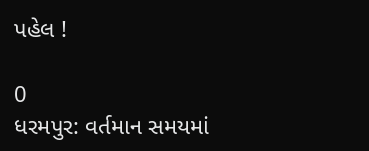પહેલ !

0
ધરમપુર: વર્તમાન સમયમાં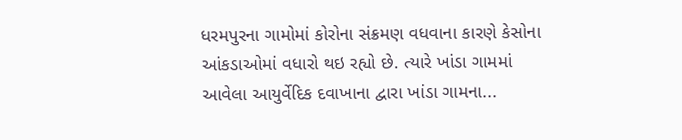ધરમપુરના ગામોમાં કોરોના સંક્રમણ વધવાના કારણે કેસોના આંકડાઓમાં વધારો થઇ રહ્યો છે. ત્યારે ખાંડા ગામમાં આવેલા આયુર્વેદિક દવાખાના દ્વારા ખાંડા ગામના...